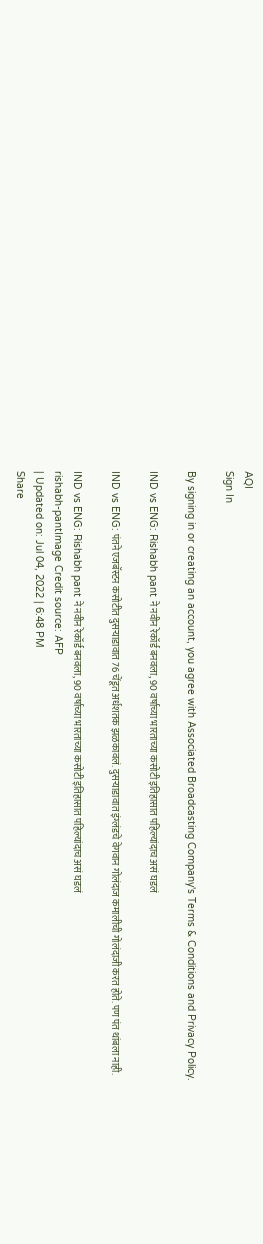AQI
Sign In

By signing in or creating an account, you agree with Associated Broadcasting Company's Terms & Conditions and Privacy Policy.

IND vs ENG: Rishabh pant ने नवीन रेकॉर्ड बनवला, 90 वर्षाच्या भारताच्या कसोटी इतिहासात पहिल्यांदाच असं घडलं

IND vs ENG: पंतने एजबॅस्टन कसोटीत दुसऱ्याडावात 76 चेंडूत अर्धशतक झळकावलं. दुसऱ्याडावात इंग्लंडचे वेगवान गोलंदाज कमालीची गोलंदाजी करत होते. पण पंत थांबला नाही.

IND vs ENG: Rishabh pant ने नवीन रेकॉर्ड बनवला, 90 वर्षाच्या भारताच्या कसोटी इतिहासात पहिल्यांदाच असं घडलं
rishabh-pantImage Credit source: AFP
| Updated on: Jul 04, 2022 | 6:48 PM
Share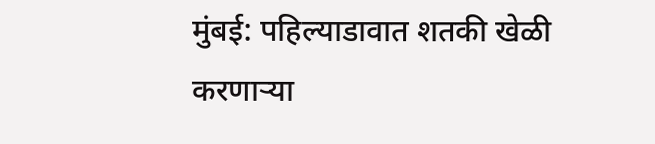मुंबई: पहिल्याडावात शतकी खेळी करणाऱ्या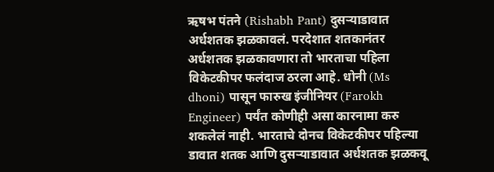ऋषभ पंतने (Rishabh Pant) दुसऱ्याडावात अर्धशतक झळकावलं. परदेशात शतकानंतर अर्धशतक झळकावणारा तो भारताचा पहिला विकेटकीपर फलंदाज ठरला आहे. धोनी (Ms dhoni) पासून फारुख इंजीनियर (Farokh Engineer) पर्यंत कोणीही असा कारनामा करु शकलेलं नाही. भारताचे दोनच विकेटकीपर पहिल्या डावात शतक आणि दुसऱ्याडावात अर्धशतक झळकवू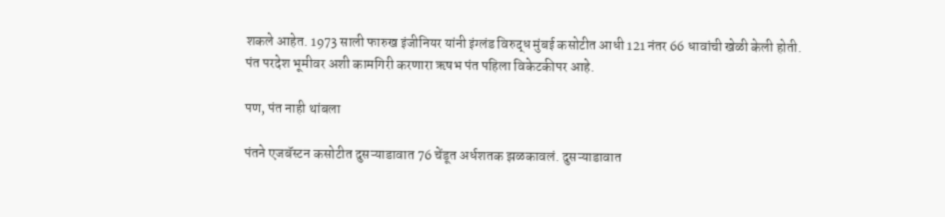शकले आहेत. 1973 साली फारुख इंजीनियर यांनी इंग्लंड विरुद्ध मुंबई कसोटीत आधी 121 नंतर 66 धावांची खेळी केली होती. पंत परदेश भूमीवर अशी कामगिरी करणारा ऋषभ पंत पहिला विकेटकीपर आहे.

पण, पंत नाही थांबला

पंतने एजबॅस्टन कसोटीत दुसऱ्याडावात 76 चेंडूत अर्धशतक झळकावलं. दुसऱ्याडावात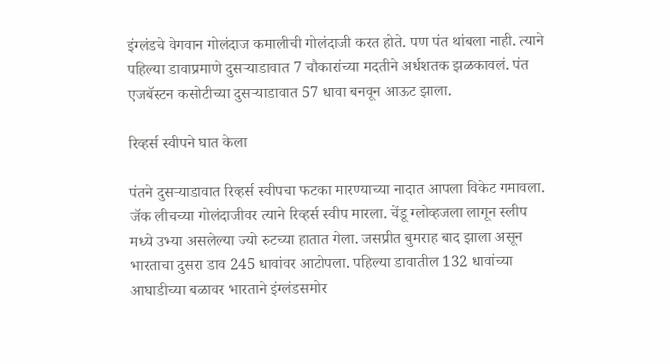इंग्लंडचे वेगवान गोलंदाज कमालीची गोलंदाजी करत होते. पण पंत थांबला नाही. त्याने पहिल्या डावाप्रमाणे दुसऱ्याडावात 7 चौकारांच्या मदतीने अर्धशतक झळकावलं. पंत एजबॅस्टन कसोटीच्या दुसऱ्याडावात 57 धावा बनवून आऊट झाला.

रिव्हर्स स्वीपने घात केला

पंतने दुसऱ्याडावात रिव्हर्स स्वीपचा फटका मारण्याच्या नादात आपला विकेट गमावला. जॅक लीचच्या गोलंदाजीवर त्याने रिव्हर्स स्वीप मारला. चेंडू ग्लोव्हजला लागून स्लीप मध्ये उभ्या असलेल्या ज्यो रुटच्या हातात गेला. जसप्रीत बुमराह बाद झाला असून भारताचा दुसरा डाव 245 धावांवर आटोपला. पहिल्या डावातील 132 धावांच्या आघाडीच्या बळावर भारताने इंग्लंडसमोर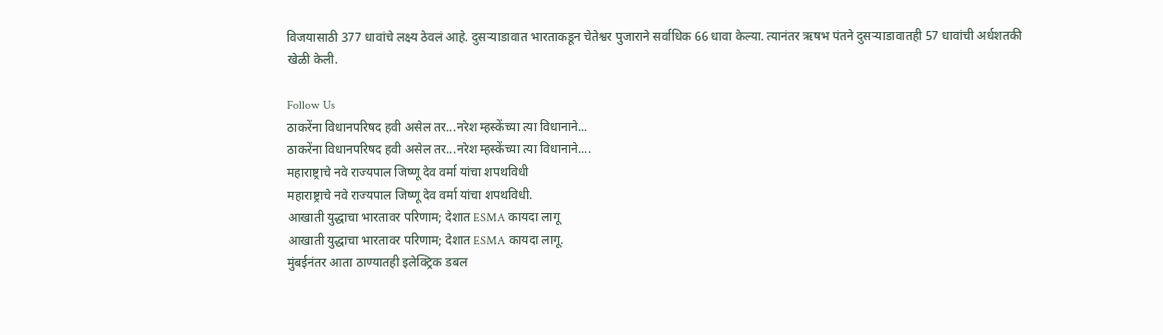विजयासाठी 377 धावांचे लक्ष्य ठेवलं आहे. दुसऱ्याडावात भारताकडून चेतेश्वर पुजाराने सर्वाधिक 66 धावा केल्या. त्यानंतर ऋषभ पंतने दुसऱ्याडावातही 57 धावांची अर्धशतकी खेळी केली.

Follow Us
ठाकरेंना विधानपरिषद हवी असेल तर...नरेश म्हस्केंच्या त्या विधानाने...
ठाकरेंना विधानपरिषद हवी असेल तर...नरेश म्हस्केंच्या त्या विधानाने....
महाराष्ट्राचे नवे राज्यपाल जिष्णू देव वर्मा यांचा शपथविधी
महाराष्ट्राचे नवे राज्यपाल जिष्णू देव वर्मा यांचा शपथविधी.
आखाती युद्धाचा भारतावर परिणाम; देशात ESMA कायदा लागू
आखाती युद्धाचा भारतावर परिणाम; देशात ESMA कायदा लागू.
मुंबईनंतर आता ठाण्यातही इलेक्ट्रिक डबल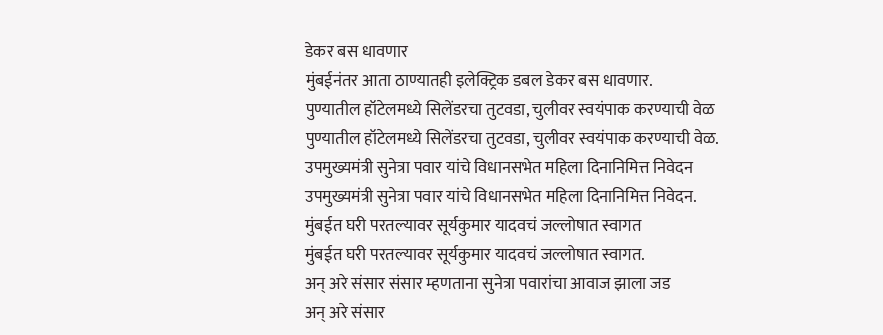डेकर बस धावणार
मुंबईनंतर आता ठाण्यातही इलेक्ट्रिक डबल डेकर बस धावणार.
पुण्यातील हॉटेलमध्ये सिलेंडरचा तुटवडा, चुलीवर स्वयंपाक करण्याची वेळ
पुण्यातील हॉटेलमध्ये सिलेंडरचा तुटवडा, चुलीवर स्वयंपाक करण्याची वेळ.
उपमुख्यमंत्री सुनेत्रा पवार यांचे विधानसभेत महिला दिनानिमित्त निवेदन
उपमुख्यमंत्री सुनेत्रा पवार यांचे विधानसभेत महिला दिनानिमित्त निवेदन.
मुंबईत घरी परतल्यावर सूर्यकुमार यादवचं जल्लोषात स्वागत
मुंबईत घरी परतल्यावर सूर्यकुमार यादवचं जल्लोषात स्वागत.
अन् अरे संसार संसार म्हणताना सुनेत्रा पवारांचा आवाज झाला जड
अन् अरे संसार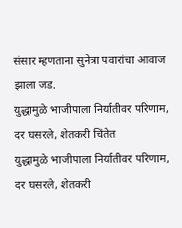संसार म्हणताना सुनेत्रा पवारांचा आवाज झाला जड.
युद्धामुळे भाजीपाला निर्यातीवर परिणाम, दर घसरले, शेतकरी चिंतेत
युद्धामुळे भाजीपाला निर्यातीवर परिणाम, दर घसरले, शेतकरी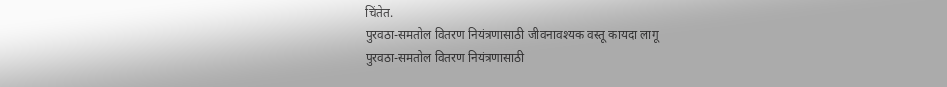चिंतेत.
पुरवठा-समतोल वितरण नियंत्रणासाठी जीवनावश्यक वस्तू कायदा लागू
पुरवठा-समतोल वितरण नियंत्रणासाठी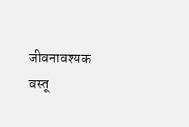जीवनावश्यक वस्तू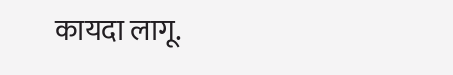कायदा लागू.